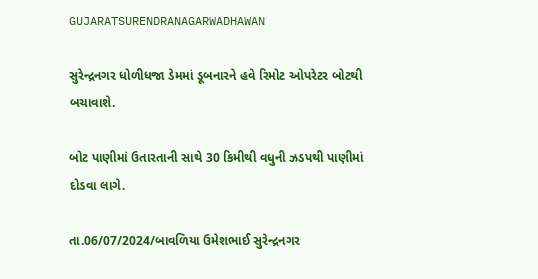GUJARATSURENDRANAGARWADHAWAN

સુરેન્દ્રનગર ધોળીધજા ડેમમાં ડૂબનારને હવે રિમોટ ઓપરેટર બોટથી બચાવાશે.

બોટ પાણીમાં ઉતારતાની સાથે 30 કિમીથી વધુની ઝડપથી પાણીમાં દોડવા લાગે.

તા.06/07/2024/બાવળિયા ઉમેશભાઈ સુરેન્દ્રનગર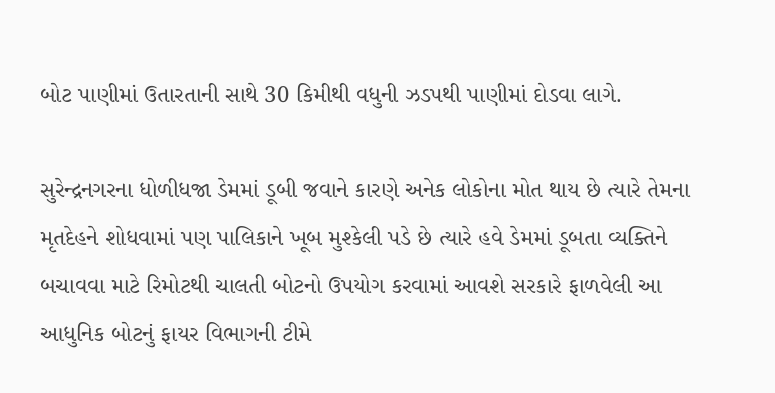બોટ પાણીમાં ઉતારતાની સાથે 30 કિમીથી વધુની ઝડપથી પાણીમાં દોડવા લાગે.

સુરેન્દ્રનગરના ધોળીધજા ડેમમાં ડૂબી જવાને કારણે અનેક લોકોના મોત થાય છે ત્યારે તેમના મૃતદેહને શોધવામાં પણ પાલિકાને ખૂબ મુશ્કેલી પડે છે ત્યારે હવે ડેમમાં ડૂબતા વ્યક્તિને બચાવવા માટે રિમોટથી ચાલતી બોટનો ઉપયોગ કરવામાં આવશે સરકારે ફાળવેલી આ આધુનિક બોટનું ફાયર વિભાગની ટીમે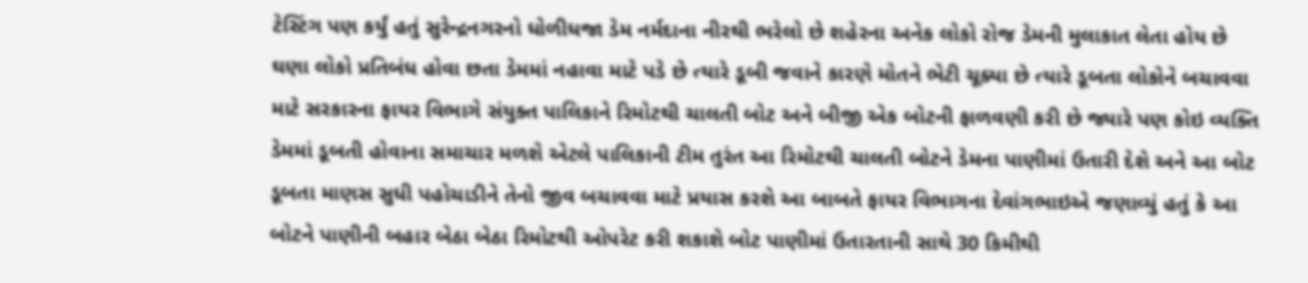ટેસ્ટિંગ પણ કર્યું હતું સુરેન્દ્રનગરનો ધોળીધજા ડેમ નર્મદાના નીરથી ભરેલો છે શહેરના અનેક લોકો રોજ ડેમની મુલાકાત લેતા હોય છે ઘણા લોકો પ્રતિબંધ હોવા છતા ડેમમાં નહાવા માટે પડે છે ત્યારે ડૂબી જવાને કારણે મોતને ભેટી ચૂક્યા છે ત્યારે ડૂબતા લોકોને બચાવવા માટે સરકારના ફાયર વિભાગે સંયુક્ત પાલિકાને રિમોટથી ચાલતી બોટ અને બીજી એક બોટની ફાળવણી કરી છે જ્યારે પણ કોઇ વ્યક્તિ ડેમમાં ડૂબતી હોવાના સમાચાર મળશે એટલે પાલિકાની ટીમ તુરંત આ રિમોટથી ચાલતી બોટને ડેમના પાણીમાં ઉતારી દેશે અને આ બોટ ડૂબતા માણસ સુધી પહોચાડીને તેનો જીવ બચાવવા માટે પ્રયાસ કરશે આ બાબતે ફાયર વિભાગના દેવાંગભાઇએ જણાવ્યું હતું કે આ બોટને પાણીની બહાર બેઠા બેઠા રિમોટથી ઓપરેટ કરી શકાશે બોટ પાણીમાં ઉતારતાની સાથે 30 કિમીથી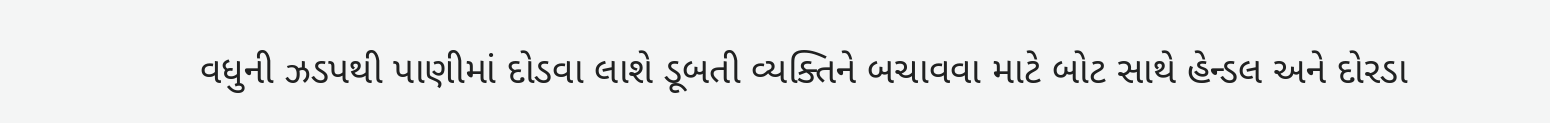વધુની ઝડપથી પાણીમાં દોડવા લાશે ડૂબતી વ્યક્તિને બચાવવા માટે બોટ સાથે હેન્ડલ અને દોરડા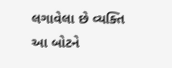લગાવેલા છે વ્યક્તિ આ બોટને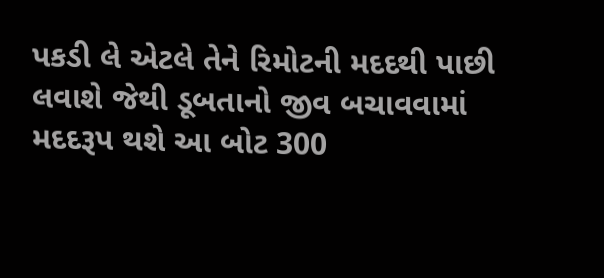પકડી લે એટલે તેને રિમોટની મદદથી પાછી લવાશે જેથી ડૂબતાનો જીવ બચાવવામાં મદદરૂપ થશે આ બોટ 300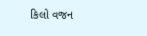કિલો વજન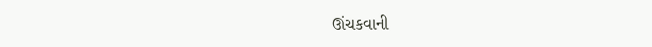ઊંચકવાની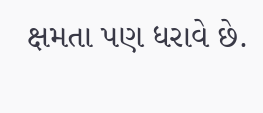ક્ષમતા પણ ધરાવે છે.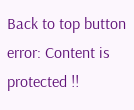Back to top button
error: Content is protected !!